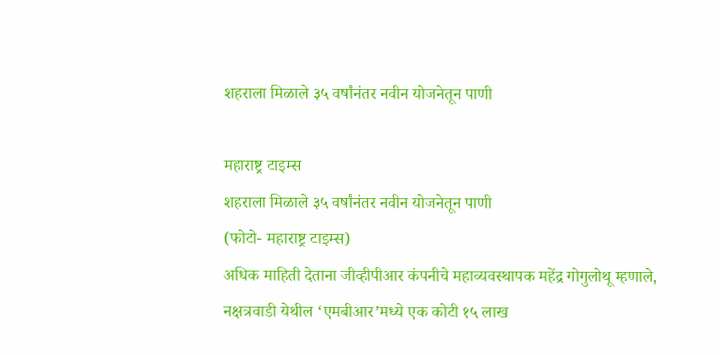शहराला मिळाले ३५ वर्षांनंतर नवीन योजनेतून पाणी

महाराष्ट्र टाइम्स
शहराला मिळाले ३५ वर्षांनंतर नवीन योजनेतून पाणी
(फोटो- महाराष्ट्र टाइम्स)
अधिक माहिती देताना जीव्हीपीआर कंपनीचे महाव्यवस्थापक महेंद्र गोगुलोथू म्हणाले, नक्षत्रवाडी येथील ‘एमबीआर’मध्ये एक कोटी १५ लाख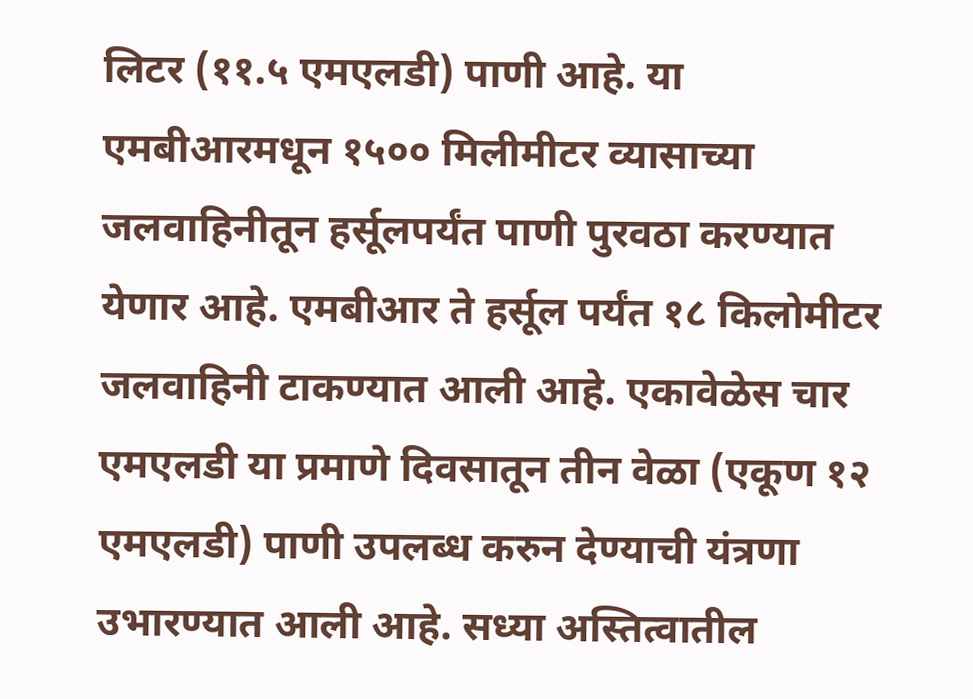लिटर (११.५ एमएलडी) पाणी आहे. या एमबीआरमधून १५०० मिलीमीटर व्यासाच्या जलवाहिनीतून हर्सूलपर्यंत पाणी पुरवठा करण्यात येणार आहे. एमबीआर ते हर्सूल पर्यंत १८ किलोमीटर जलवाहिनी टाकण्यात आली आहे. एकावेळेस चार एमएलडी या प्रमाणे दिवसातून तीन वेळा (एकूण १२ एमएलडी) पाणी उपलब्ध करुन देण्याची यंत्रणा उभारण्यात आली आहे. सध्या अस्तित्वातील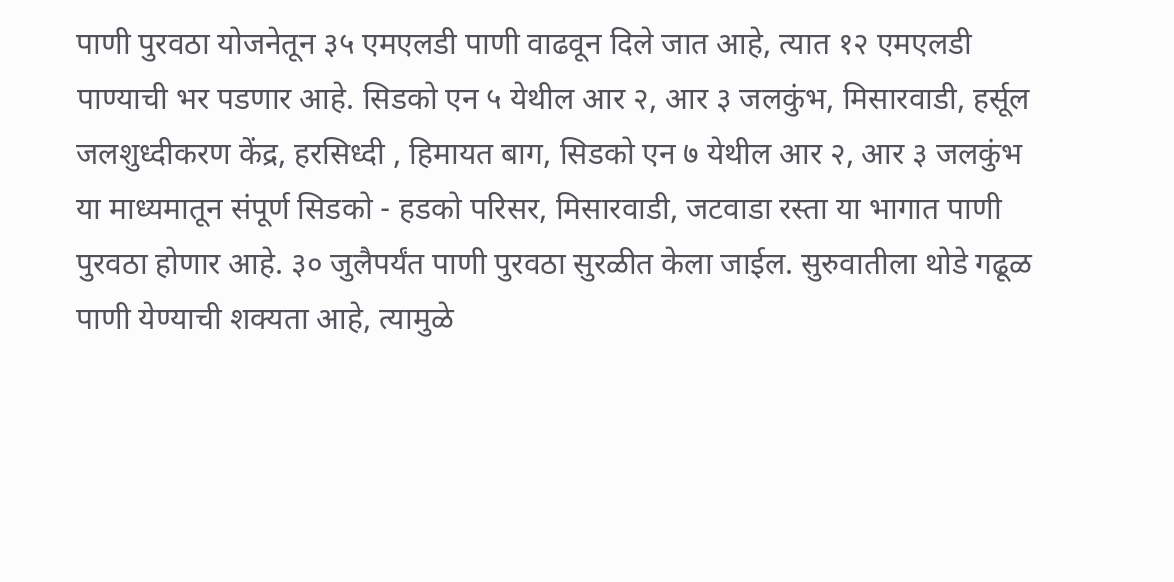पाणी पुरवठा योजनेतून ३५ एमएलडी पाणी वाढवून दिले जात आहे, त्यात १२ एमएलडी पाण्याची भर पडणार आहे. सिडको एन ५ येथील आर २, आर ३ जलकुंभ, मिसारवाडी, हर्सूल जलशुध्दीकरण केंद्र, हरसिध्दी , हिमायत बाग, सिडको एन ७ येथील आर २, आर ३ जलकुंभ या माध्यमातून संपूर्ण सिडको - हडको परिसर, मिसारवाडी, जटवाडा रस्ता या भागात पाणी पुरवठा होणार आहे. ३० जुलैपर्यंत पाणी पुरवठा सुरळीत केला जाईल. सुरुवातीला थोडे गढूळ पाणी येण्याची शक्यता आहे, त्यामुळे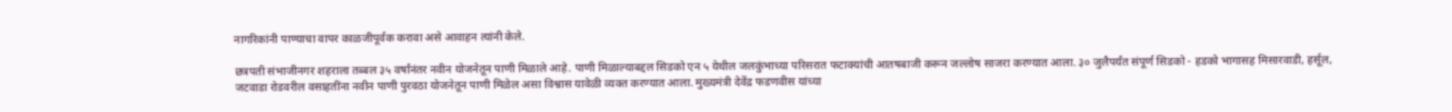नागरिकांनी पाण्याचा वापर काळजीपूर्वक करावा असे आवाहन त्यांनी केले.

छत्रपती संभाजीनगर शहराला तब्बल ३५ वर्षांनंतर नवीन योजनेतून पाणी मिळाले आहे. पाणी मिळाल्याबद्दल सिडको एन ५ येथील जलकुंभाच्या परिसरात फटाक्यांची आतषबाजी करून जल्लोष साजरा करण्यात आला. ३० जुलैपर्यंत संपूर्ण सिडको - हडको भागासह मिसारवाडी, हर्सूल, जटवाडा रोडवरील वसाहतींना नवीन पाणी पुरवठा योजनेतून पाणी मिळेल असा विश्वास यावेळी व्यक्त करण्यात आला. मुख्यमंत्री देवेंद्र फडणवीस यांच्या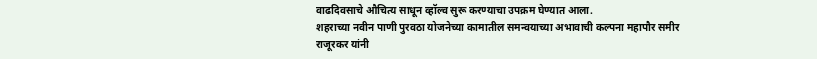वाढदिवसाचे औचित्य साधून व्हॉल्व सुरू करण्याचा उपक्रम घेण्यात आला.
शहराच्या नवीन पाणी पुरवठा योजनेच्या कामातील समन्वयाच्या अभावाची कल्पना महापौर समीर राजूरकर यांनी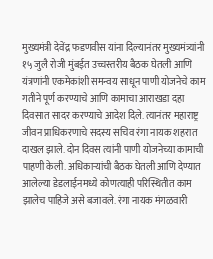मुख्यमंत्री देवेंद्र फडणवीस यांना दिल्यानंतर मुख्यमंत्र्यांनी १५ जुलै रोजी मुंबईत उच्चस्तरीय बैठक घेतली आणि यंत्रणांनी एकमेकांशी समन्वय साधून पाणी योजनेचे काम गतीने पूर्ण करण्याचे आणि कामाचा आराखडा दहा दिवसात सादर करण्याचे आदेश दिले. त्यानंतर महाराष्ट्र जीवन प्राधिकरणाचे सदस्य सचिव रंगा नायक शहरात दाखल झाले. दोन दिवस त्यांनी पाणी योजनेच्या कामाची पाहणी केली. अधिकाऱ्यांची बैठक घेतली आणि देण्यात आलेल्या डेडलाईनमध्ये कोणत्याही परिस्थितीत काम झालेच पाहिजे असे बजावले. रंगा नायक मंगळवारी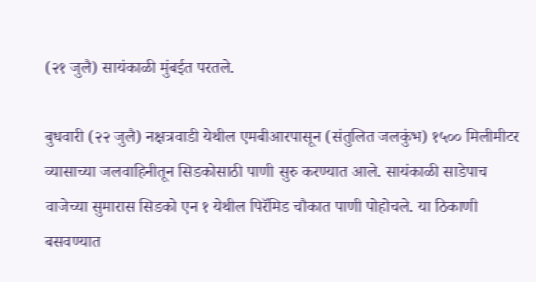(२१ जुलै) सायंकाळी मुंबईत परतले.

बुधवारी (२२ जुलै) नक्षत्रवाडी येथील एमबीआरपासून (संतुलित जलकुंभ) १५०० मिलीमीटर व्यासाच्या जलवाहिनीतून सिडकोसाठी पाणी सुरु करण्यात आले. सायंकाळी साडेपाच वाजेच्या सुमारास सिडको एन १ येथील पिरॅमिड चौकात पाणी पोहोचले. या ठिकाणी बसवण्यात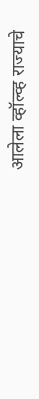आलेला व्हॉल्व्ह राज्याचे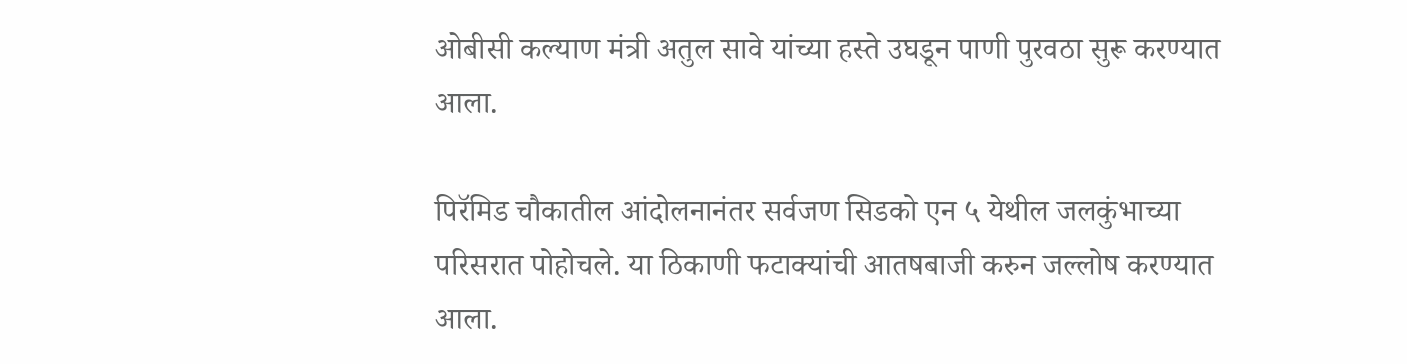ओबीसी कल्याण मंत्री अतुल सावे यांच्या हस्ते उघडून पाणी पुरवठा सुरू करण्यात आला.

पिरॅमिड चौकातील आंदोलनानंतर सर्वजण सिडको एन ५ येथील जलकुंभाच्या परिसरात पोहोचले. या ठिकाणी फटाक्यांची आतषबाजी करुन जल्लोष करण्यात आला.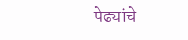पेढ्यांचे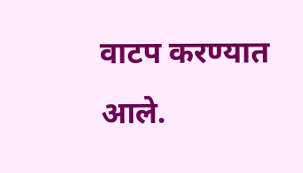वाटप करण्यात आले.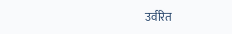उर्वरित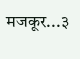मजकूर...३